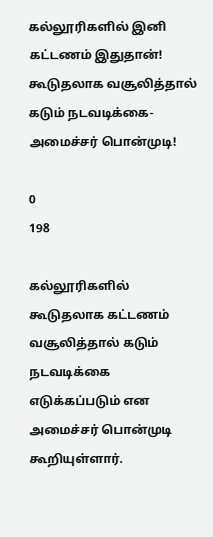கல்லூரிகளில் இனி கட்டணம் இதுதான்! கூடுதலாக வசூலித்தால் கடும் நடவடிக்கை- அமைச்சர் பொன்முடி!

0
198

கல்லூரிகளில் கூடுதலாக கட்டணம் வசூலித்தால் கடும் நடவடிக்கை எடுக்கப்படும் என அமைச்சர் பொன்முடி கூறியுள்ளார்.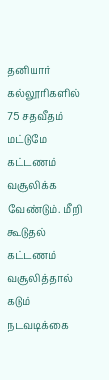தனியார் கல்லூரிகளில் 75 சதவீதம் மட்டுமே கட்டணம் வசூலிக்க வேண்டும். மீறி கூடுதல் கட்டணம் வசூலித்தால் கடும் நடவடிக்கை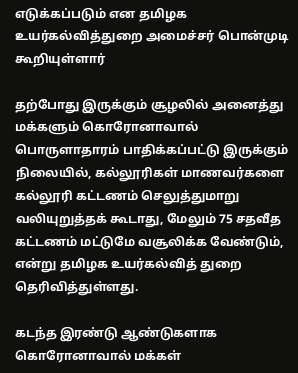எடுக்கப்படும் என தமிழக உயர்கல்வித்துறை அமைச்சர் பொன்முடி கூறியுள்ளார்

தற்போது இருக்கும் சூழலில் அனைத்து மக்களும் கொரோனாவால் பொருளாதாரம் பாதிக்கப்பட்டு இருக்கும் நிலையில், கல்லூரிகள் மாணவர்களை கல்லூரி கட்டணம் செலுத்துமாறு வலியுறுத்தக் கூடாது, மேலும் 75 சதவீத கட்டணம் மட்டுமே வசூலிக்க வேண்டும், என்று தமிழக உயர்கல்வித் துறை தெரிவித்துள்ளது.

கடந்த இரண்டு ஆண்டுகளாக கொரோனாவால் மக்கள்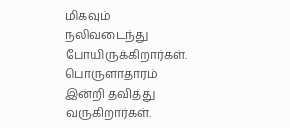மிகவும் நலிவடைந்து போயிருக்கிறார்கள். பொருளாதாரம் இன்றி தவித்து வருகிறார்கள்.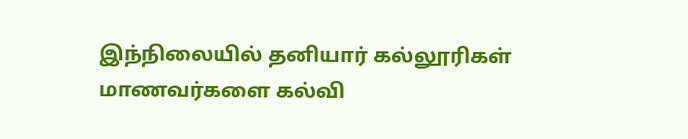இந்நிலையில் தனியார் கல்லூரிகள் மாணவர்களை கல்வி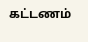கட்டணம்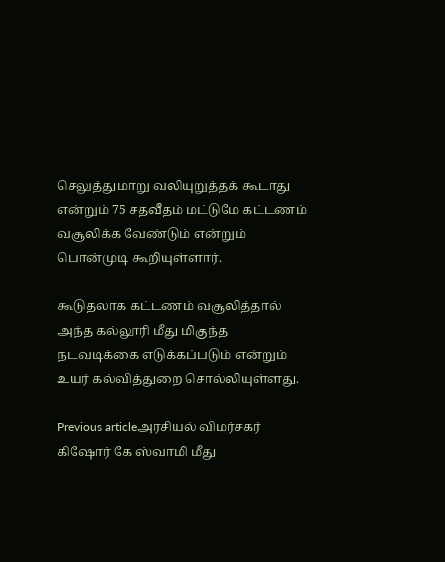செலுத்துமாறு வலியுறுத்தக் கூடாது என்றும் 75 சதவீதம் மட்டுமே கட்டணம் வசூலிக்க வேண்டும் என்றும் பொன்முடி கூறியுள்ளார்.

கூடுதலாக கட்டணம் வசூலித்தால் அந்த கல்லூரி மீது மிகுந்த நடவடிக்கை எடுக்கப்படும் என்றும் உயர் கல்வித்துறை சொல்லியுள்ளது.

Previous articleஅரசியல் விமர்சகர் கிஷோர் கே ஸ்வாமி மீது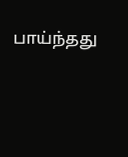பாய்ந்தது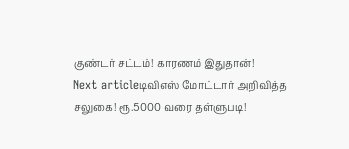குண்டர் சட்டம்! காரணம் இதுதான்!
Next articleடிவிஎஸ் மோட்டார் அறிவித்த சலுகை! ரூ.5000 வரை தள்ளுபடி!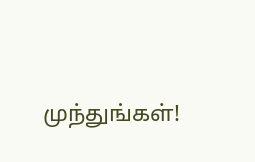முந்துங்கள்!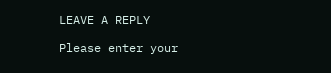LEAVE A REPLY

Please enter your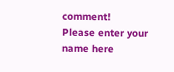comment!
Please enter your name here